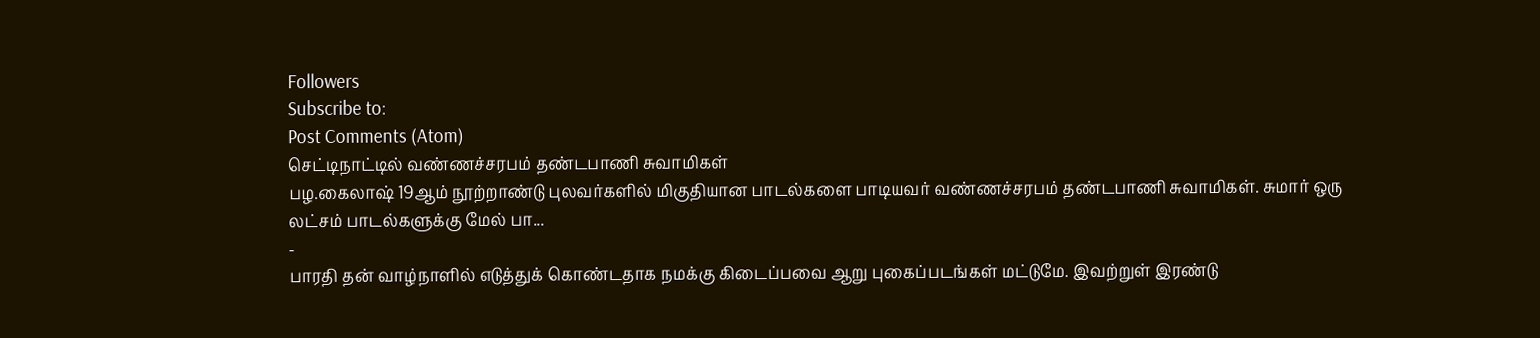Followers
Subscribe to:
Post Comments (Atom)
செட்டிநாட்டில் வண்ணச்சரபம் தண்டபாணி சுவாமிகள்
பழ.கைலாஷ் 19ஆம் நூற்றாண்டு புலவர்களில் மிகுதியான பாடல்களை பாடியவர் வண்ணச்சரபம் தண்டபாணி சுவாமிகள். சுமார் ஒரு லட்சம் பாடல்களுக்கு மேல் பா...
-
பாரதி தன் வாழ்நாளில் எடுத்துக் கொண்டதாக நமக்கு கிடைப்பவை ஆறு புகைப்படங்கள் மட்டுமே. இவற்றுள் இரண்டு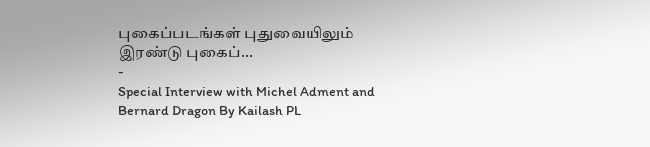புகைப்படங்கள் புதுவையிலும் இரண்டு புகைப்...
-
Special Interview with Michel Adment and Bernard Dragon By Kailash PL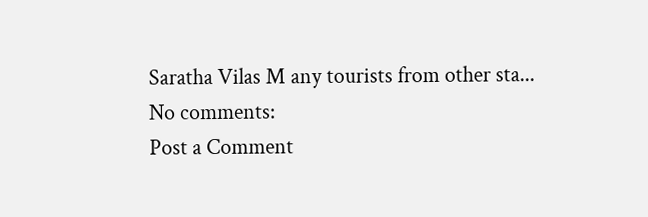Saratha Vilas M any tourists from other sta...
No comments:
Post a Comment